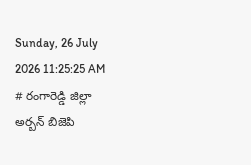Sunday, 26 July 2026 11:25:25 AM
# రంగారెడ్డి జిల్లా అర్బన్ బిజెపి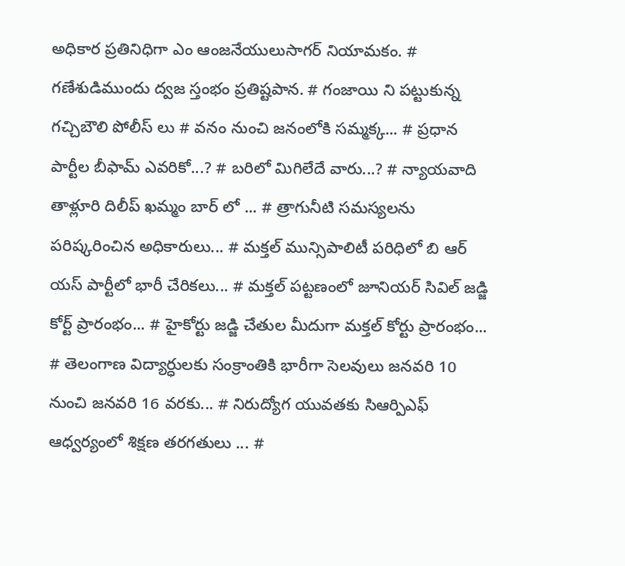అధికార ప్రతినిధిగా ఎం ఆంజనేయులుసాగర్ నియామకం. # గణేశుడిముందు ద్వజ స్తంభం ప్రతిష్టపాన. # గంజాయి ని పట్టుకున్న గచ్చిబౌలి పోలీస్ లు # వనం నుంచి జనంలోకి సమ్మక్క... # ప్రధాన పార్టీల బీఫామ్ ఎవరికో...? # బరిలో మిగిలేదే వారు...? # న్యాయవాది తాళ్లూరి దిలీప్ ఖమ్మం బార్ లో ... # త్రాగునీటి సమస్యలను పరిష్కరించిన అధికారులు... # మక్తల్ మున్సిపాలిటీ పరిధిలో బి ఆర్ యస్ పార్టీలో భారీ చేరికలు... # మక్తల్ పట్టణంలో జూనియర్ సివిల్ జడ్జి కోర్ట్ ప్రారంభం... # హైకోర్టు జడ్జి చేతుల మీదుగా మక్తల్ కోర్టు ప్రారంభం... # తెలంగాణ విద్యార్ధులకు సంక్రాంతికి భారీగా సెలవులు జనవరి 10 నుంచి జనవరి 16 వరకు... # నిరుద్యోగ యువతకు సిఆర్పిఎఫ్ ఆధ్వర్యంలో శిక్షణ తరగతులు ... #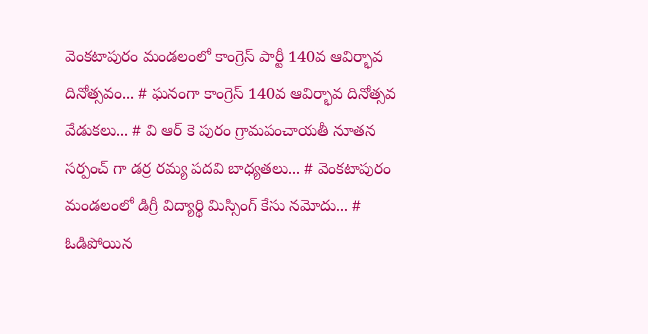వెంకటాపురం మండలంలో కాంగ్రెస్ పార్టీ 140వ ఆవిర్భావ దినోత్సవం... # ఘనంగా కాంగ్రెస్ 140వ ఆవిర్భావ దినోత్సవ వేడుకలు... # వి ఆర్ కె పురం గ్రామపంచాయతీ నూతన సర్పంచ్ గా డర్ర రమ్య పదవి బాధ్యతలు... # వెంకటాపురం మండలంలో డిగ్రీ విద్యార్థి మిస్సింగ్ కేసు నమోదు... # ఓడిపోయిన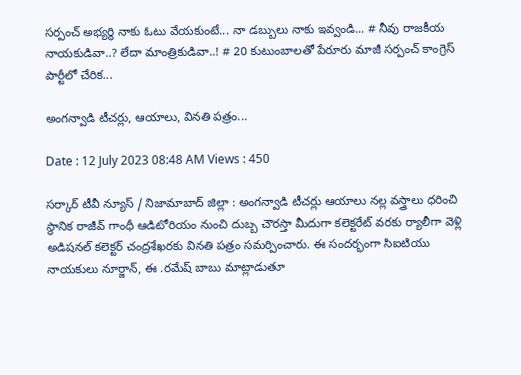సర్పంచ్ అభ్యర్థి నాకు ఓటు వేయకుంటే... నా డబ్బులు నాకు ఇవ్వండి... # నీవు రాజకీయ నాయకుడివా..? లేదా మాంత్రికుడివా..! # 20 కుటుంబాలతో పేరూరు మాజీ సర్పంచ్ కాంగ్రెస్ పార్టీలో చేరిక...

అంగన్వాడి టీచర్లు, ఆయాలు, వినతి పత్రం...

Date : 12 July 2023 08:48 AM Views : 450

సర్కార్ టీవీ న్యూస్ / నిజామాబాద్ జిల్లా : అంగన్వాడి టీచర్లు ఆయాలు నల్ల వస్త్రాలు ధరించి స్థానిక రాజీవ్ గాంధీ ఆడిటోరియం నుంచి దుబ్బ చౌరస్తా మీదుగా కలెక్టరేట్ వరకు ర్యాలీగా వెళ్లి అడిషనల్ కలెక్టర్ చంద్రశేఖరకు వినతి పత్రం సమర్పించారు. ఈ సందర్భంగా సిఐటియు నాయకులు నూర్జాన్, ఈ .రమేష్ బాబు మాట్లాడుతూ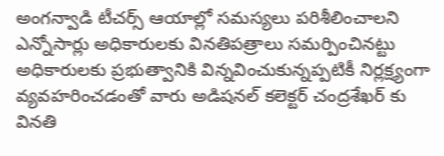అంగన్వాడి టీచర్స్ ఆయాల్లో సమస్యలు పరిశీలించాలని ఎన్నోసార్లు అధికారులకు వినతిపత్రాలు సమర్పించినట్టు అధికారులకు ప్రభుత్వానికి విన్నవించుకున్నప్పటికీ నిర్లక్ష్యంగా వ్యవహరించడంతో వారు అడిషనల్ కలెక్టర్ చంద్రశేఖర్ కు వినతి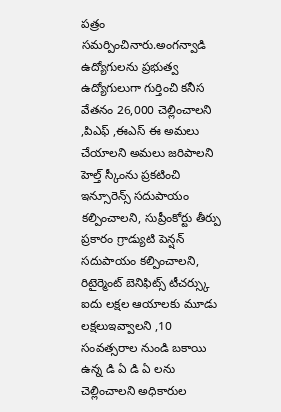పత్రం సమర్పించినారు.అంగన్వాడి ఉద్యోగులను ప్రభుత్వ ఉద్యోగులుగా గుర్తించి కనీస వేతనం 26,000 చెల్లించాలని ,పిఎఫ్ ,ఈఎస్ ఈ అమలు చేయాలని అమలు జరిపాలని హెల్త్ స్కీంను ప్రకటించి ఇన్సూరెన్స్ సదుపాయం కల్పించాలని, సుప్రీంకోర్టు తీర్పు ప్రకారం గ్రాడ్యుటి పెన్షన్ సదుపాయం కల్పించాలని, రిటైర్మెంట్ బెనిఫిట్స్ టీచర్స్కు ఐదు లక్షల ఆయాలకు మూడు లక్షలుఇవ్వాలని ,10 సంవత్సరాల నుండి బకాయి ఉన్న డి ఏ డి ఏ లను చెల్లించాలని అధికారుల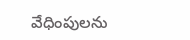వేధింపులను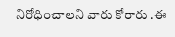నిరోధించాలని వారు కోరారు .ఈ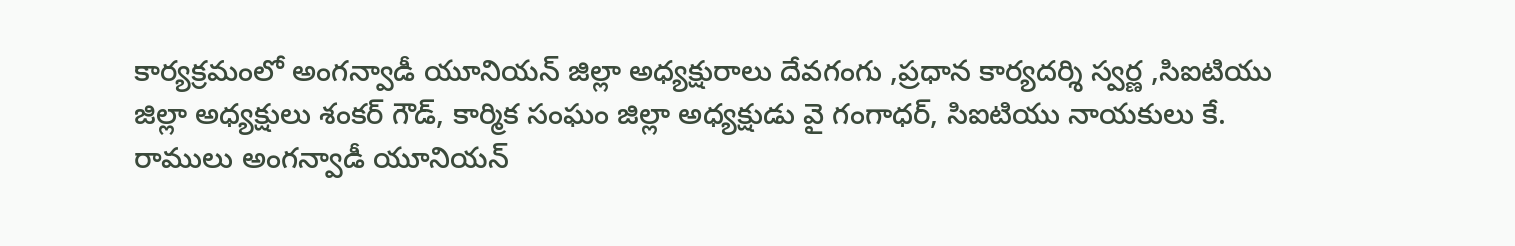కార్యక్రమంలో అంగన్వాడీ యూనియన్ జిల్లా అధ్యక్షురాలు దేవగంగు ,ప్రధాన కార్యదర్శి స్వర్ణ ,సిఐటియు జిల్లా అధ్యక్షులు శంకర్ గౌడ్, కార్మిక సంఘం జిల్లా అధ్యక్షుడు వై గంగాధర్, సిఐటియు నాయకులు కే. రాములు అంగన్వాడీ యూనియన్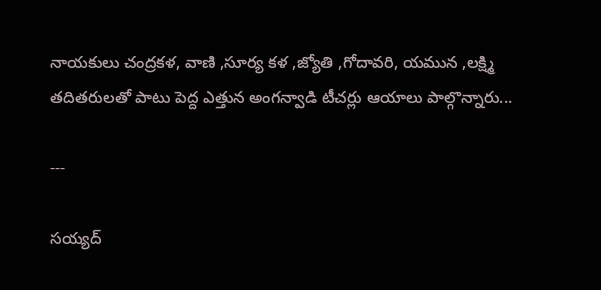నాయకులు చంద్రకళ, వాణి ,సూర్య కళ ,జ్యోతి ,గోదావరి, యమున ,లక్ష్మి తదితరులతో పాటు పెద్ద ఎత్తున అంగన్వాడి టీచర్లు ఆయాలు పాల్గొన్నారు...

---

సయ్యద్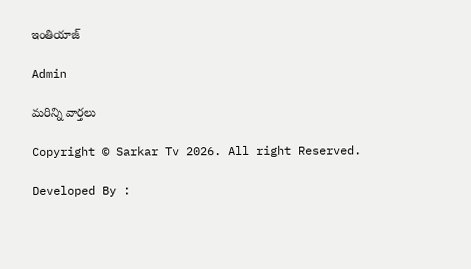ఇంతియాజ్

Admin

మరిన్ని వార్తలు

Copyright © Sarkar Tv 2026. All right Reserved.

Developed By :